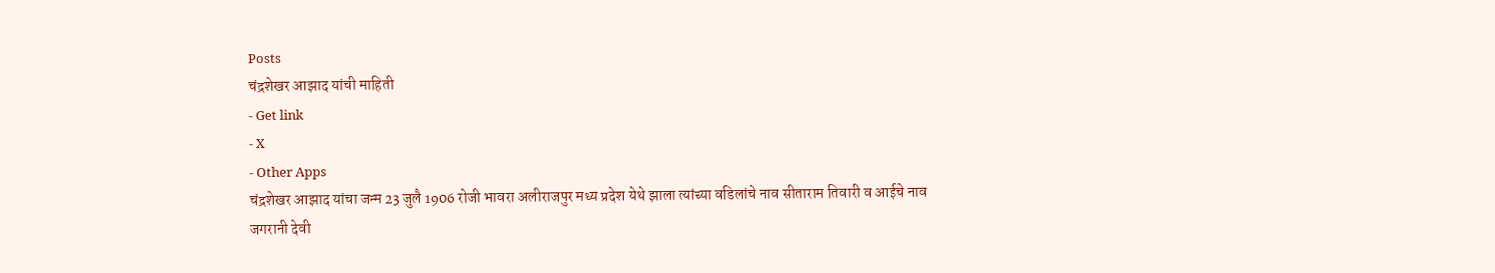Posts
चंद्रशेखर आझाद यांची माहिती
- Get link
- X
- Other Apps
चंद्रशेखर आझाद यांचा जन्म 23 जुलै 1906 रोजी भावरा अलीराजपुर मध्य प्रदेश येथे झाला त्यांच्या वडिलांचे नाव सीताराम तिवारी व आईचे नाव जगरानी देवी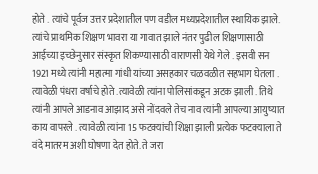होते . त्यांचे पूर्वज उत्तर प्रदेशातील पण वडील मध्यप्रदेशातील स्थायिक झाले. त्यांचे प्राथमिक शिक्षण भावरा या गावात झाले नंतर पुढील शिक्षणासाठी आईच्या इच्छेनुसार संस्कृत शिकण्यासाठी वाराणसी येथे गेले . इसवी सन 1921 मध्ये त्यांनी महात्मा गांधी यांच्या असहकार चळवळीत सहभाग घेतला . त्यावेळी पंधरा वर्षाचे होते .त्यावेळी त्यांना पोलिसांकडून अटक झाली . तिथे त्यांनी आपले आडनाव आझाद असे नोंदवले तेच नाव त्यांनी आपल्या आयुष्यात काय वापरले . त्यावेळी त्यांना 15 फटक्यांची शिक्षा झाली प्रत्येक फटक्याला ते वंदे मातरम अशी घोषणा देत होते. ते जरा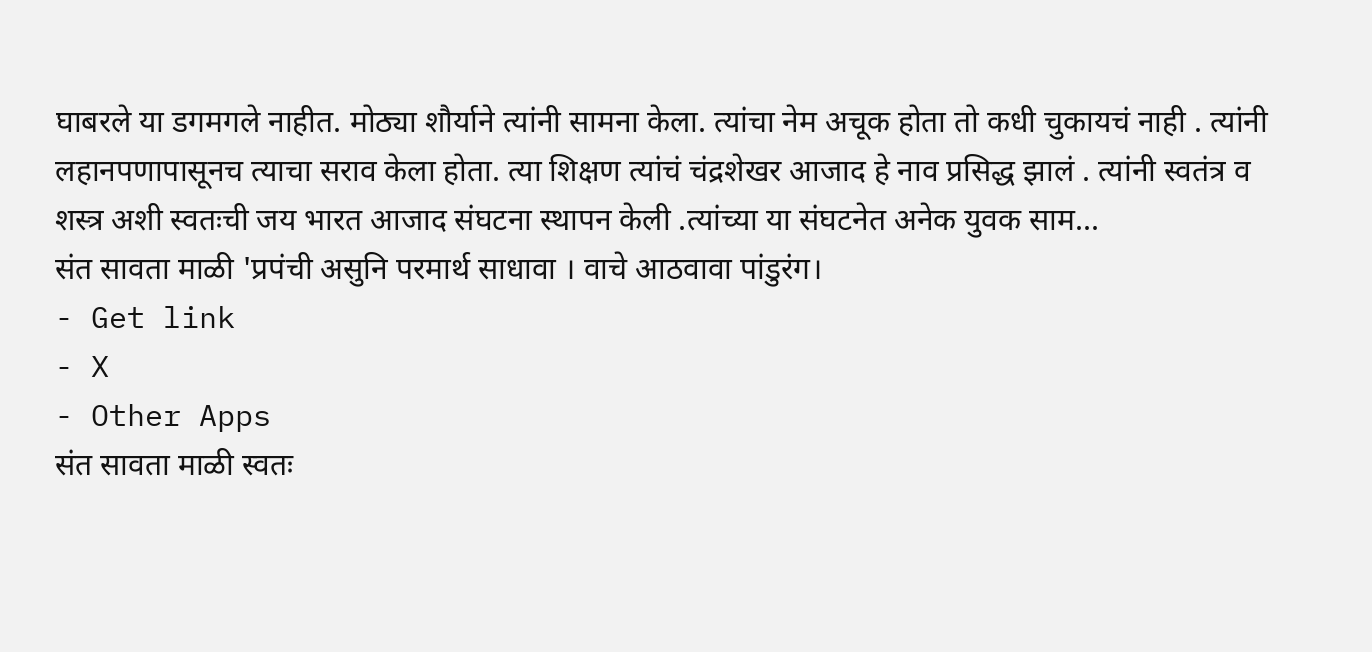घाबरले या डगमगले नाहीत. मोठ्या शौर्याने त्यांनी सामना केला. त्यांचा नेम अचूक होता तो कधी चुकायचं नाही . त्यांनी लहानपणापासूनच त्याचा सराव केला होता. त्या शिक्षण त्यांचं चंद्रशेखर आजाद हे नाव प्रसिद्ध झालं . त्यांनी स्वतंत्र व शस्त्र अशी स्वतःची जय भारत आजाद संघटना स्थापन केली .त्यांच्या या संघटनेत अनेक युवक साम...
संत सावता माळी 'प्रपंची असुनि परमार्थ साधावा । वाचे आठवावा पांडुरंग।
- Get link
- X
- Other Apps
संत सावता माळी स्वतः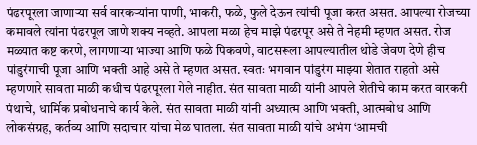पंढरपूरला जाणाऱ्या सर्व वारकऱ्यांना पाणी, भाकरी, फळे, फुले देऊन त्यांची पूजा करत असत. आपल्या रोजच्या कमावले त्यांना पंढरपूल जाणे शक्य नव्हते. आपला मळा हेच माझे पंढरपूर असे ते नेहमी म्हणत असत. रोज मळ्यात कष्ट करणे, लागणाऱ्या भाज्या आणि फळे पिकवणे, वाटसरूला आपल्यातील थोडे जेवण देणे हीच पांडुरंगाची पूजा आणि भक्ती आहे असे ते म्हणत असत. स्वतः भगवान पांडुरंग माझ्या शेतात राहतो असे म्हणणारे सावता माळी कधीच पंढरपूरला गेले नाहीत. संत सावता माळी यांनी आपले शेतीचे काम करत वारकरी पंथाचे, धार्मिक प्रबोधनाचे कार्य केले. संत सावता माळी यांनी अध्यात्म आणि भक्ती, आत्मबोध आणि लोकसंग्रह, कर्तव्य आणि सदाचार यांचा मेळ घातला. संत सावता माळी यांचे अभंग ‘आमची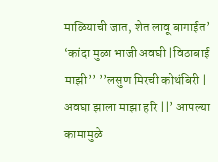माळियाची जात, शेत लावू बागाईत’ ‘कांदा मुळा भाजी अवघी |विठाबाई माझी’’ ’’लसुण मिरची कोथंबिरी | अवघा झाला माझा हरि ||’ आपल्या कामामुळे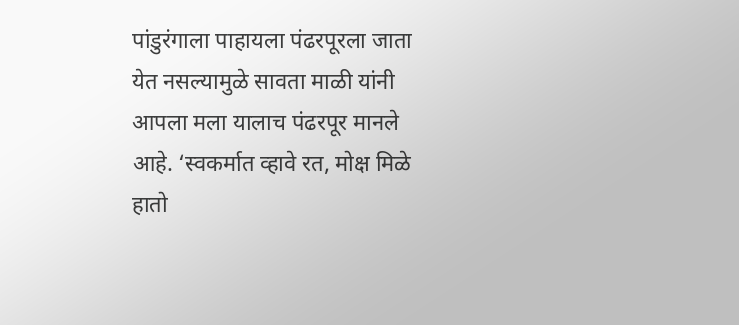पांडुरंगाला पाहायला पंढरपूरला जाता येत नसल्यामुळे सावता माळी यांनी आपला मला यालाच पंढरपूर मानले आहे. ‘स्वकर्मात व्हावे रत, मोक्ष मिळे हातो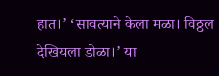हात।’ ‘सावत्याने केला मळा। विठ्ठल देखियला डोळा।’ या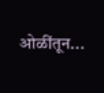ओळींतून...